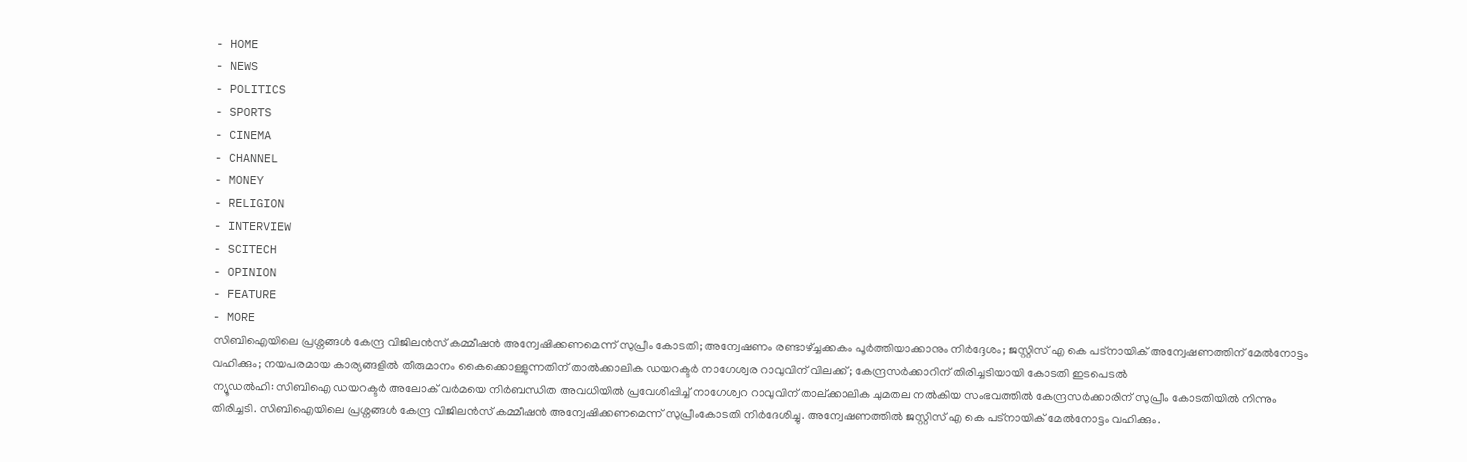- HOME
- NEWS
- POLITICS
- SPORTS
- CINEMA
- CHANNEL
- MONEY
- RELIGION
- INTERVIEW
- SCITECH
- OPINION
- FEATURE
- MORE
സിബിഐയിലെ പ്രശ്നങ്ങൾ കേന്ദ്ര വിജിലൻസ് കമ്മീഷൻ അന്വേഷിക്കണമെന്ന് സുപ്രീം കോടതി; അന്വേഷണം രണ്ടാഴ്ച്ചക്കകം പൂർത്തിയാക്കാനും നിർദ്ദേശം; ജസ്റ്റിസ് എ കെ പട്നായിക് അന്വേഷണത്തിന് മേൽനോട്ടം വഹിക്കും; നയപരമായ കാര്യങ്ങളിൽ തീരുമാനം കൈക്കൊള്ളുന്നതിന് താൽക്കാലിക ഡയറക്ടർ നാഗേശ്വര റാവുവിന് വിലക്ക്; കേന്ദ്രസർക്കാറിന് തിരിച്ചടിയായി കോടതി ഇടപെടൽ
ന്യൂഡൽഹി: സിബിഐ ഡയറക്ടർ അലോക് വർമയെ നിർബന്ധിത അവധിയിൽ പ്രവേശിപ്പിച്ച് നാഗേശ്വറ റാവുവിന് താല്ക്കാലിക ചുമതല നൽകിയ സംഭവത്തിൽ കേന്ദ്രസർക്കാരിന് സുപ്രീം കോടതിയിൽ നിന്നും തിരിച്ചടി. സിബിഐയിലെ പ്രശ്നങ്ങൾ കേന്ദ്ര വിജിലൻസ് കമ്മീഷൻ അന്വേഷിക്കണമെന്ന് സുപ്രീംകോടതി നിർദേശിച്ചു. അന്വേഷണത്തിൽ ജസ്റ്റിസ് എ കെ പട്നായിക് മേൽനോട്ടം വഹിക്കും.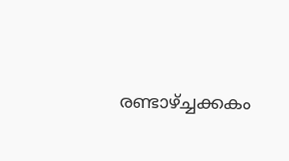രണ്ടാഴ്ച്ചക്കകം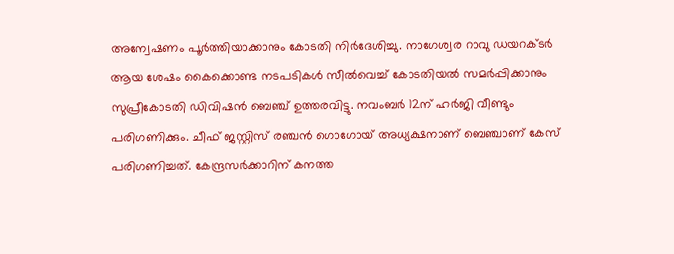അന്വേഷണം പൂർത്തിയാക്കാനും കോടതി നിർദേശിച്ചു. നാഗേശ്വര റാവു ഡയറക്ടർ ആയ ശേഷം കൈക്കൊണ്ട നടപടികൾ സീൽവെച്ച് കോടതിയൽ സമർപ്പിക്കാനും സുപ്രീകോടതി ഡിവിഷൻ ബെഞ്ച് ഉത്തരവിട്ടു. നവംബർ 12ന് ഹർജി വീണ്ടും പരിഗണിക്കും. ചീഫ് ജസ്റ്റിസ് രഞ്ചൻ ഗൊഗോയ് അധ്യക്ഷനാണ് ബെഞ്ചാണ് കേസ് പരിഗണിച്ചത്. കേന്ദ്രസർക്കാറിന് കനത്ത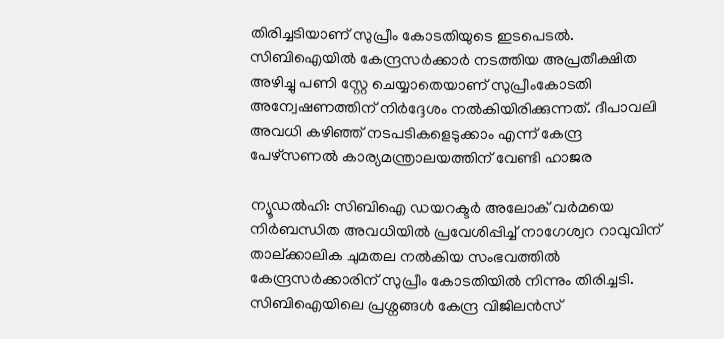തിരിച്ചടിയാണ് സുപ്രീം കോടതിയുടെ ഇടപെടൽ. സിബിഐയിൽ കേന്ദ്രസർക്കാർ നടത്തിയ അപ്രതീക്ഷിത അഴിച്ചു പണി സ്റ്റേ ചെയ്യാതെയാണ് സുപ്രീംകോടതി അന്വേഷണത്തിന് നിർദ്ദേശം നൽകിയിരിക്കുന്നത്. ദീപാവലി അവധി കഴിഞ്ഞ് നടപടികളെടുക്കാം എന്ന് കേന്ദ്ര പേഴ്സണൽ കാര്യമന്ത്രാലയത്തിന് വേണ്ടി ഹാജര

ന്യൂഡൽഹി: സിബിഐ ഡയറക്ടർ അലോക് വർമയെ നിർബന്ധിത അവധിയിൽ പ്രവേശിപ്പിച്ച് നാഗേശ്വറ റാവുവിന് താല്ക്കാലിക ചുമതല നൽകിയ സംഭവത്തിൽ കേന്ദ്രസർക്കാരിന് സുപ്രീം കോടതിയിൽ നിന്നും തിരിച്ചടി. സിബിഐയിലെ പ്രശ്നങ്ങൾ കേന്ദ്ര വിജിലൻസ്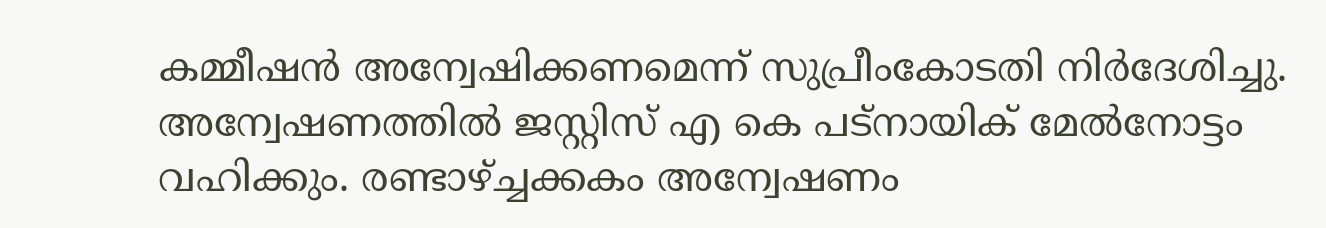കമ്മീഷൻ അന്വേഷിക്കണമെന്ന് സുപ്രീംകോടതി നിർദേശിച്ചു. അന്വേഷണത്തിൽ ജസ്റ്റിസ് എ കെ പട്നായിക് മേൽനോട്ടം വഹിക്കും. രണ്ടാഴ്ച്ചക്കകം അന്വേഷണം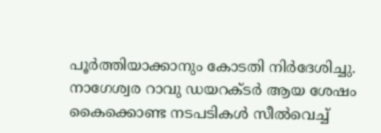പൂർത്തിയാക്കാനും കോടതി നിർദേശിച്ചു. നാഗേശ്വര റാവു ഡയറക്ടർ ആയ ശേഷം കൈക്കൊണ്ട നടപടികൾ സീൽവെച്ച്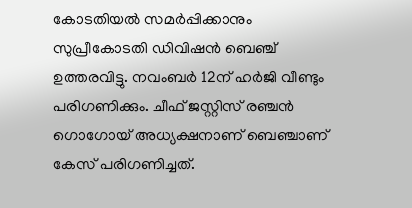കോടതിയൽ സമർപ്പിക്കാനും സുപ്രീകോടതി ഡിവിഷൻ ബെഞ്ച് ഉത്തരവിട്ടു. നവംബർ 12ന് ഹർജി വീണ്ടും പരിഗണിക്കും. ചീഫ് ജസ്റ്റിസ് രഞ്ചൻ ഗൊഗോയ് അധ്യക്ഷനാണ് ബെഞ്ചാണ് കേസ് പരിഗണിച്ചത്.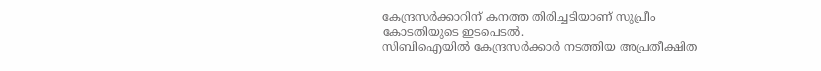കേന്ദ്രസർക്കാറിന് കനത്ത തിരിച്ചടിയാണ് സുപ്രീം കോടതിയുടെ ഇടപെടൽ.
സിബിഐയിൽ കേന്ദ്രസർക്കാർ നടത്തിയ അപ്രതീക്ഷിത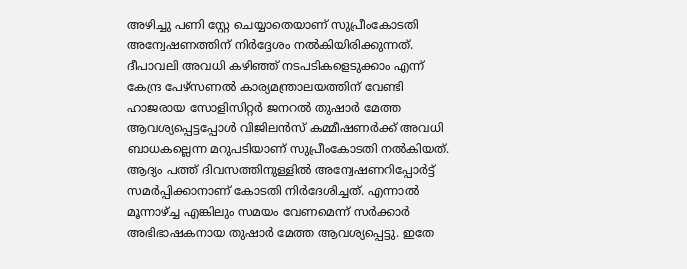അഴിച്ചു പണി സ്റ്റേ ചെയ്യാതെയാണ് സുപ്രീംകോടതി അന്വേഷണത്തിന് നിർദ്ദേശം നൽകിയിരിക്കുന്നത്. ദീപാവലി അവധി കഴിഞ്ഞ് നടപടികളെടുക്കാം എന്ന് കേന്ദ്ര പേഴ്സണൽ കാര്യമന്ത്രാലയത്തിന് വേണ്ടി ഹാജരായ സോളിസിറ്റർ ജനറൽ തുഷാർ മേത്ത ആവശ്യപ്പെട്ടപ്പോൾ വിജിലൻസ് കമ്മീഷണർക്ക് അവധി ബാധകല്ലെന്ന മറുപടിയാണ് സുപ്രീംകോടതി നൽകിയത്. ആദ്യം പത്ത് ദിവസത്തിനുള്ളിൽ അന്വേഷണറിപ്പോർട്ട് സമർപ്പിക്കാനാണ് കോടതി നിർദേശിച്ചത്. എന്നാൽ മൂന്നാഴ്ച്ച എങ്കിലും സമയം വേണമെന്ന് സർക്കാർ അഭിഭാഷകനായ തുഷാർ മേത്ത ആവശ്യപ്പെട്ടു. ഇതേ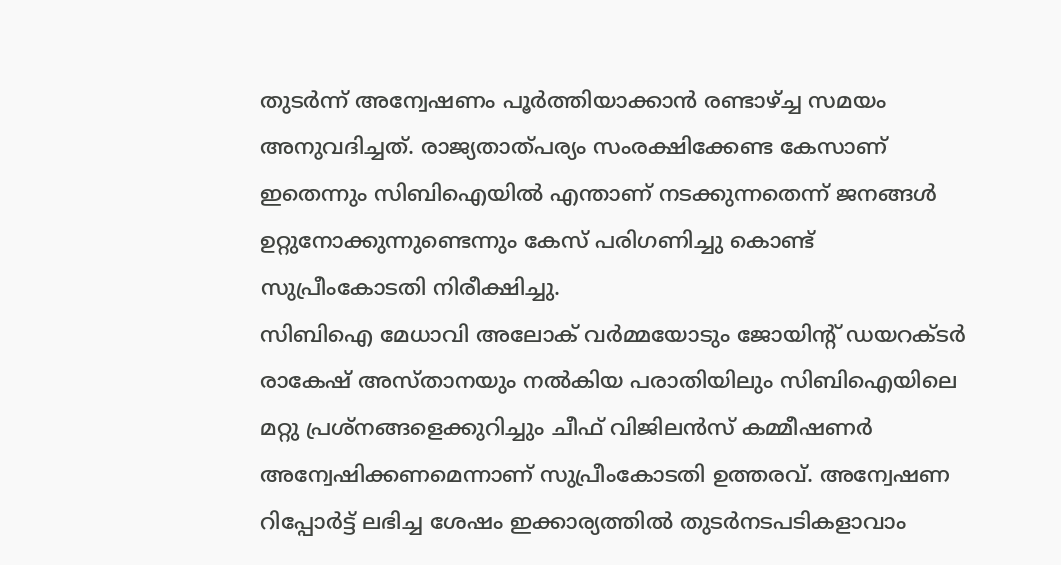തുടർന്ന് അന്വേഷണം പൂർത്തിയാക്കാൻ രണ്ടാഴ്ച്ച സമയം അനുവദിച്ചത്. രാജ്യതാത്പര്യം സംരക്ഷിക്കേണ്ട കേസാണ് ഇതെന്നും സിബിഐയിൽ എന്താണ് നടക്കുന്നതെന്ന് ജനങ്ങൾ ഉറ്റുനോക്കുന്നുണ്ടെന്നും കേസ് പരിഗണിച്ചു കൊണ്ട് സുപ്രീംകോടതി നിരീക്ഷിച്ചു.
സിബിഐ മേധാവി അലോക് വർമ്മയോടും ജോയിന്റ് ഡയറക്ടർ രാകേഷ് അസ്താനയും നൽകിയ പരാതിയിലും സിബിഐയിലെ മറ്റു പ്രശ്നങ്ങളെക്കുറിച്ചും ചീഫ് വിജിലൻസ് കമ്മീഷണർ അന്വേഷിക്കണമെന്നാണ് സുപ്രീംകോടതി ഉത്തരവ്. അന്വേഷണ റിപ്പോർട്ട് ലഭിച്ച ശേഷം ഇക്കാര്യത്തിൽ തുടർനടപടികളാവാം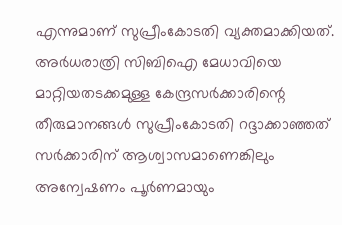എന്നുമാണ് സുപ്രീംകോടതി വ്യക്തമാക്കിയത്. അർധരാത്രി സിബിഐ മേധാവിയെ മാറ്റിയതടക്കമുള്ള കേന്ദ്രസർക്കാരിന്റെ തീരുമാനങ്ങൾ സുപ്രീംകോടതി റദ്ദാക്കാഞ്ഞത് സർക്കാരിന് ആശ്വാസമാണെങ്കിലും അന്വേഷണം പൂർണമായും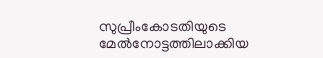സുപ്രീംകോടതിയുടെ മേൽനോട്ടത്തിലാക്കിയ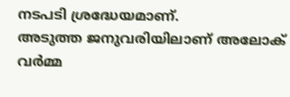നടപടി ശ്രദ്ധേയമാണ്.
അടുത്ത ജനുവരിയിലാണ് അലോക് വർമ്മ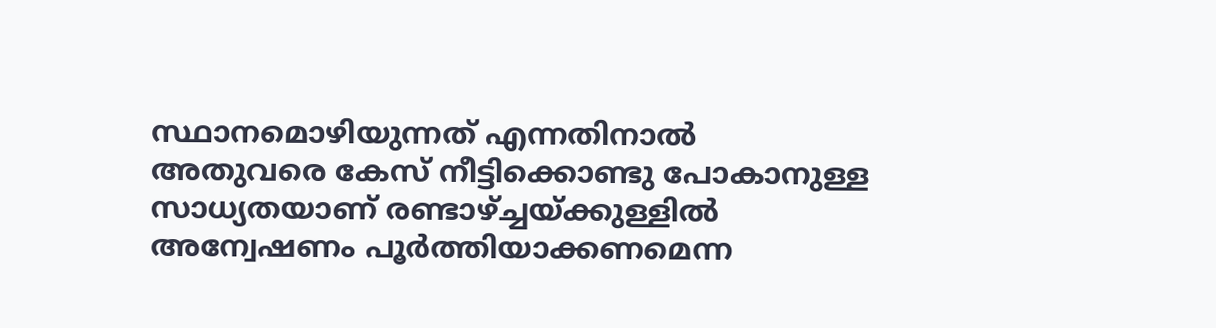സ്ഥാനമൊഴിയുന്നത് എന്നതിനാൽ അതുവരെ കേസ് നീട്ടിക്കൊണ്ടു പോകാനുള്ള സാധ്യതയാണ് രണ്ടാഴ്ച്ചയ്ക്കുള്ളിൽ അന്വേഷണം പൂർത്തിയാക്കണമെന്ന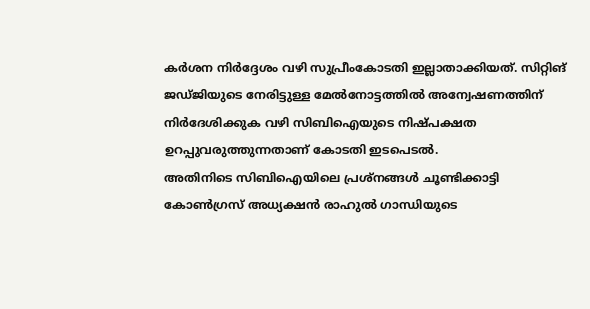കർശന നിർദ്ദേശം വഴി സുപ്രീംകോടതി ഇല്ലാതാക്കിയത്. സിറ്റിങ് ജഡ്ജിയുടെ നേരിട്ടുള്ള മേൽനോട്ടത്തിൽ അന്വേഷണത്തിന് നിർദേശിക്കുക വഴി സിബിഐയുടെ നിഷ്പക്ഷത ഉറപ്പുവരുത്തുന്നതാണ് കോടതി ഇടപെടൽ.
അതിനിടെ സിബിഐയിലെ പ്രശ്നങ്ങൾ ചൂണ്ടിക്കാട്ടി കോൺഗ്രസ് അധ്യക്ഷൻ രാഹുൽ ഗാന്ധിയുടെ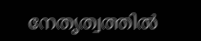നേതൃത്വത്തിൽ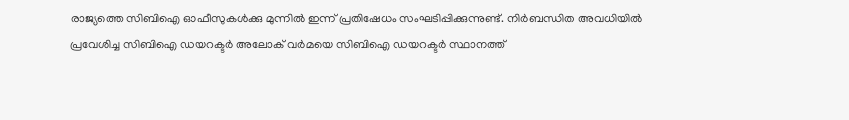രാജ്യത്തെ സിബിഐ ഓഫീസുകൾക്കു മുന്നിൽ ഇന്ന് പ്രതിഷേധം സംഘടിപ്പിക്കുന്നുണ്ട്. നിർബന്ധിത അവധിയിൽ പ്രവേശിച്ച സിബിഐ ഡയറക്ടർ അലോക് വർമയെ സിബിഐ ഡയറക്ടർ സ്ഥാനത്ത്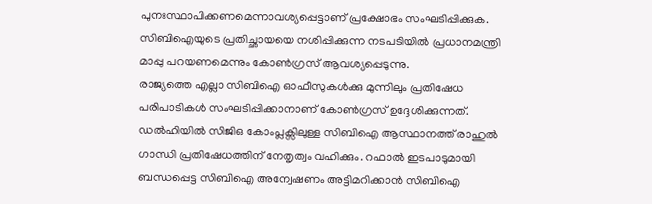പുനഃസ്ഥാപിക്കണമെന്നാവശ്യപ്പെട്ടാണ് പ്രക്ഷോഭം സംഘടിപ്പിക്കുക. സിബിഐയുടെ പ്രതിച്ഛായയെ നശിപ്പിക്കുന്ന നടപടിയിൽ പ്രധാനമന്ത്രി മാപ്പു പറയണമെന്നും കോൺഗ്രസ് ആവശ്യപ്പെടുന്നു.
രാജ്യത്തെ എല്ലാ സിബിഐ ഓഫീസുകൾക്കു മുന്നിലും പ്രതിഷേധ പരിപാടികൾ സംഘടിപ്പിക്കാനാണ് കോൺഗ്രസ് ഉദ്ദേശിക്കുന്നത്. ഡൽഹിയിൽ സിജിഒ കോംപ്ലക്സിലുള്ള സിബിഐ ആസ്ഥാനത്ത് രാഹുൽ ഗാന്ധി പ്രതിഷേധത്തിന് നേതൃത്വം വഹിക്കും. റഫാൽ ഇടപാടുമായി ബന്ധപ്പെട്ട സിബിഐ അന്വേഷണം അട്ടിമറിക്കാൻ സിബിഐ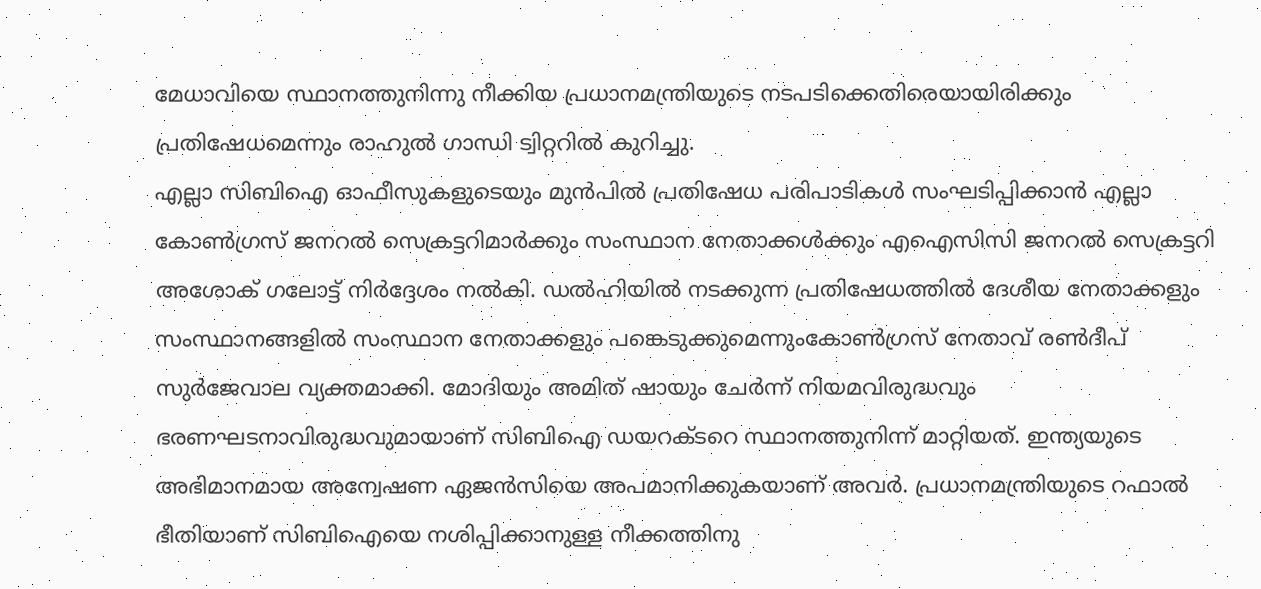മേധാവിയെ സ്ഥാനത്തുനിന്നു നീക്കിയ പ്രധാനമന്ത്രിയുടെ നടപടിക്കെതിരെയായിരിക്കും പ്രതിഷേധമെന്നും രാഹുൽ ഗാന്ധി ട്വിറ്ററിൽ കുറിച്ചു.
എല്ലാ സിബിഐ ഓഫീസുകളുടെയും മുൻപിൽ പ്രതിഷേധ പരിപാടികൾ സംഘടിപ്പിക്കാൻ എല്ലാ കോൺഗ്രസ് ജനറൽ സെക്രട്ടറിമാർക്കും സംസ്ഥാന നേതാക്കൾക്കും എഐസിസി ജനറൽ സെക്രട്ടറി അശോക് ഗലോട്ട് നിർദ്ദേശം നൽകി. ഡൽഹിയിൽ നടക്കുന്ന പ്രതിഷേധത്തിൽ ദേശീയ നേതാക്കളും സംസ്ഥാനങ്ങളിൽ സംസ്ഥാന നേതാക്കളും പങ്കെടുക്കുമെന്നുംകോൺഗ്രസ് നേതാവ് രൺദീപ് സുർജേവാല വ്യക്തമാക്കി. മോദിയും അമിത് ഷായും ചേർന്ന് നിയമവിരുദ്ധവും ഭരണഘടനാവിരുദ്ധവുമായാണ് സിബിഐ ഡയറക്ടറെ സ്ഥാനത്തുനിന്ന് മാറ്റിയത്. ഇന്ത്യയുടെ അഭിമാനമായ അന്വേഷണ ഏജൻസിയെ അപമാനിക്കുകയാണ് അവർ. പ്രധാനമന്ത്രിയുടെ റഫാൽ ഭീതിയാണ് സിബിഐയെ നശിപ്പിക്കാനുള്ള നീക്കത്തിനു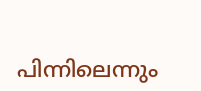പിന്നിലെന്നും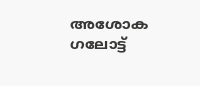അശോക ഗലോട്ട്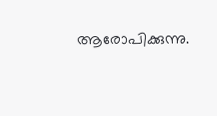ആരോപിക്കുന്നു.